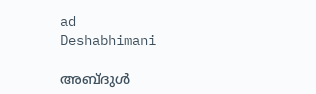ad
Deshabhimani

അബ്‌ദുൾ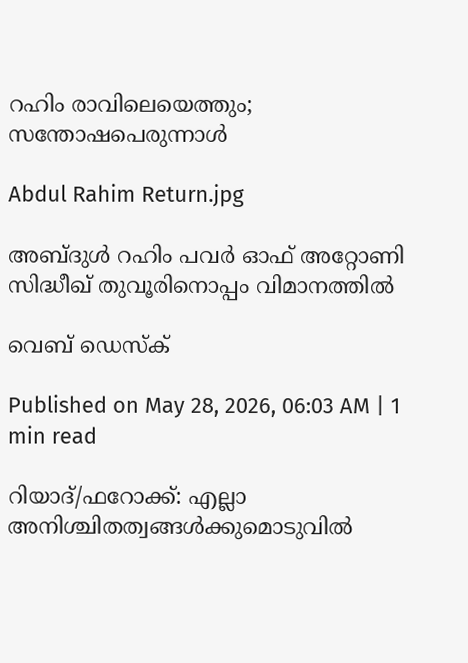റഹിം രാവിലെയെത്തും; സന്തോഷപെരുന്നാൾ

Abdul Rahim Return.jpg

അബ്‌ദുൾ റഹിം പവർ ഓഫ് അറ്റോണി സിദ്ധീഖ് തുവൂരിനൊപ്പം വിമാനത്തിൽ

വെബ് ഡെസ്ക്

Published on May 28, 2026, 06:03 AM | 1 min read

റിയാദ്‌/ഫറോക്ക്: എല്ലാ അനിശ്ചിതത്വങ്ങൾക്കുമൊടുവിൽ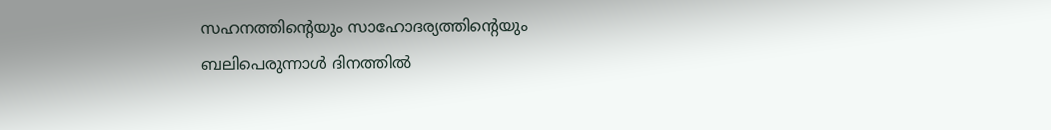സഹനത്തിന്റെയും സാഹോദര്യത്തിന്റെയും ബലിപെരുന്നാൾ ദിനത്തിൽ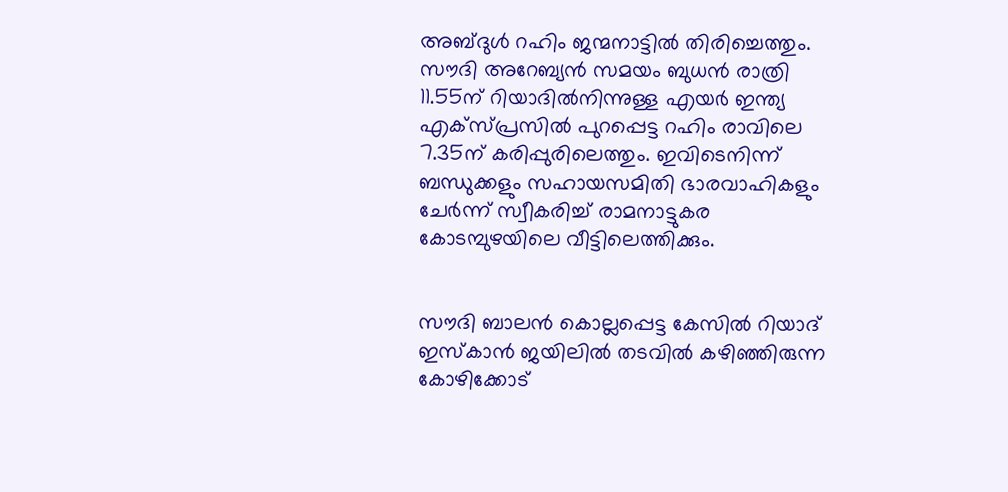അബ്‌ദുൾ റഹിം ജന്മനാട്ടിൽ തിരിച്ചെത്തും. സൗദി അറേബ്യൻ സമയം ബുധൻ രാത്രി 11.55ന് റിയാദിൽനിന്നുള്ള എയർ ഇന്ത്യ എക്സ്പ്രസിൽ പുറപ്പെട്ട റഹിം രാവിലെ 7.35ന്‌ കരിപ്പുരിലെത്തും. ഇവിടെനിന്ന്‌ ബന്ധുക്കളും സഹായസമിതി ഭാരവാഹികളും ചേർന്ന്‌ സ്വീകരിച്ച്‌ രാമനാട്ടുകര കോടമ്പുഴയിലെ വീട്ടിലെത്തിക്കും.


സൗദി ബാലൻ കൊല്ലപ്പെട്ട കേസിൽ റിയാദ് ഇസ്‌കാൻ ജയിലിൽ തടവിൽ കഴിഞ്ഞിരുന്ന കോഴിക്കോട്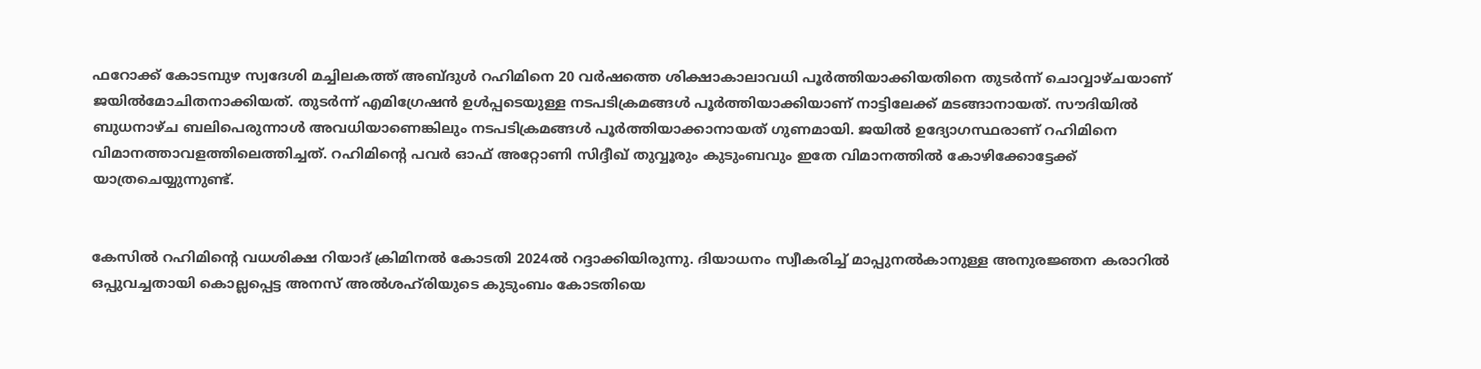ഫറോക്ക് കോടമ്പുഴ സ്വദേശി മച്ചിലകത്ത് അബ്ദുൾ റഹിമിനെ 20 വർഷത്തെ ശിക്ഷാകാലാവധി പൂർത്തിയാക്കിയതിനെ തുടർന്ന്‌ ചൊവ്വാഴ്‌ചയാണ്‌ ജയിൽമോചിതനാക്കിയത്‌. തുടർന്ന്‌ എമിഗ്രേഷൻ ഉൾപ്പടെയുള്ള നടപടിക്രമങ്ങൾ പൂർത്തിയാക്കിയാണ്‌ നാട്ടിലേക്ക്‌ മടങ്ങാനായത്‌. സ‍ൗദിയിൽ ബുധനാഴ്‌ച ബലിപെരുന്നാൾ അവധിയാണെങ്കിലും നടപടിക്രമങ്ങൾ പൂർത്തിയാക്കാനായത്‌ ഗുണമായി. ജയിൽ ഉദ്യോഗസ്ഥരാണ് റഹിമിനെ വിമാനത്താവളത്തിലെത്തിച്ചത്‌. റഹിമിന്റെ പവർ ഓഫ് അറ്റോണി സിദ്ദീഖ് തുവ്വൂരും കുടുംബവും ഇതേ വിമാനത്തിൽ കോഴിക്കോട്ടേക്ക് യാത്രചെയ്യുന്നുണ്ട്‌.


കേസിൽ റഹിമിന്റെ വധശിക്ഷ റിയാദ്‌ ക്രിമിനൽ കോടതി 2024ൽ റദ്ദാക്കിയിരുന്നു. ദിയാധനം സ്വീകരിച്ച് മാപ്പുനൽകാനുള്ള അനുരജ്ഞന കരാറിൽ ഒപ്പുവച്ചതായി കൊല്ലപ്പെട്ട അനസ് അൽശഹ്‌രിയുടെ കുടുംബം കോടതിയെ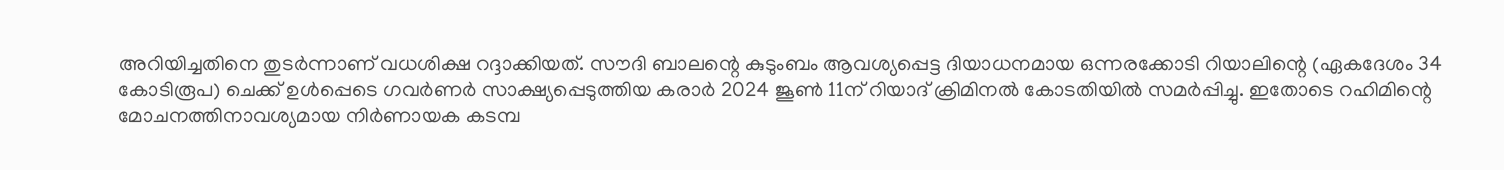അറിയിച്ചതിനെ തുടർന്നാണ്‌ വധശിക്ഷ റദ്ദാക്കിയത്‌. സൗദി ബാലന്റെ കുടുംബം ആവശ്യപ്പെട്ട ദിയാധനമായ ഒന്നരക്കോടി റിയാലിന്റെ (ഏകദേശം 34 കോടിരൂപ) ചെക്ക് ഉൾപ്പെടെ ഗവർണർ സാക്ഷ്യപ്പെടുത്തിയ കരാർ 2024 ജൂൺ 11ന് റിയാദ് ക്രിമിനൽ കോടതിയിൽ സമർപ്പിച്ചു. ഇതോടെ റഹിമിന്റെ മോചനത്തിനാവശ്യമായ നിർണായക കടമ്പ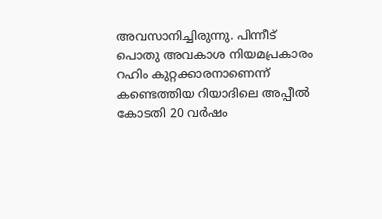അവസാനിച്ചിരുന്നു. പിന്നീട് പൊതു അവകാശ നിയമപ്രകാരം റഹിം കുറ്റക്കാരനാണെന്ന് കണ്ടെത്തിയ റിയാദിലെ അപ്പീൽ കോടതി 20 വർഷം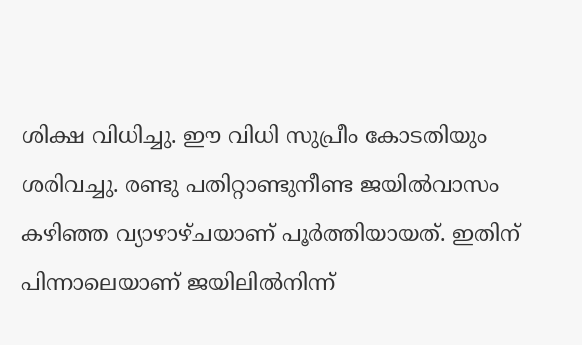ശിക്ഷ വിധിച്ചു. ഇ‍ൗ വിധി സുപ്രീം കോടതിയും ശരിവച്ചു. രണ്ടു പതിറ്റാണ്ടുനീണ്ട ജയിൽവാസം കഴിഞ്ഞ വ്യാഴാഴ്‌ചയാണ് പൂർത്തിയായത്. ഇതിന് പിന്നാലെയാണ് ജയിലിൽനിന്ന്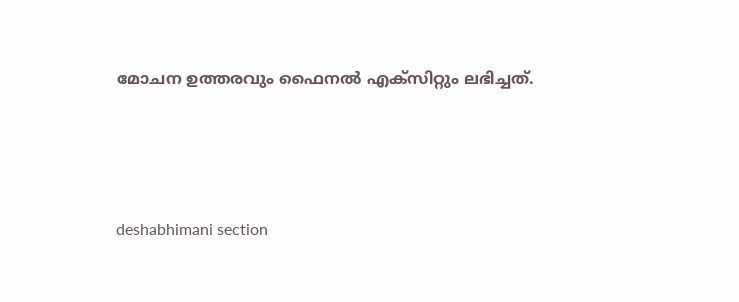മോചന ഉത്തരവും ഫൈനൽ എക്‌സിറ്റും ലഭിച്ചത്.





deshabhimani section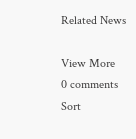Related News

View More
0 comments
Sort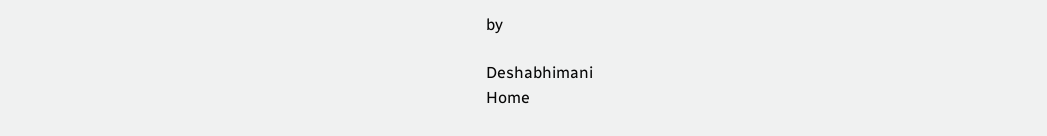by

Deshabhimani
Home